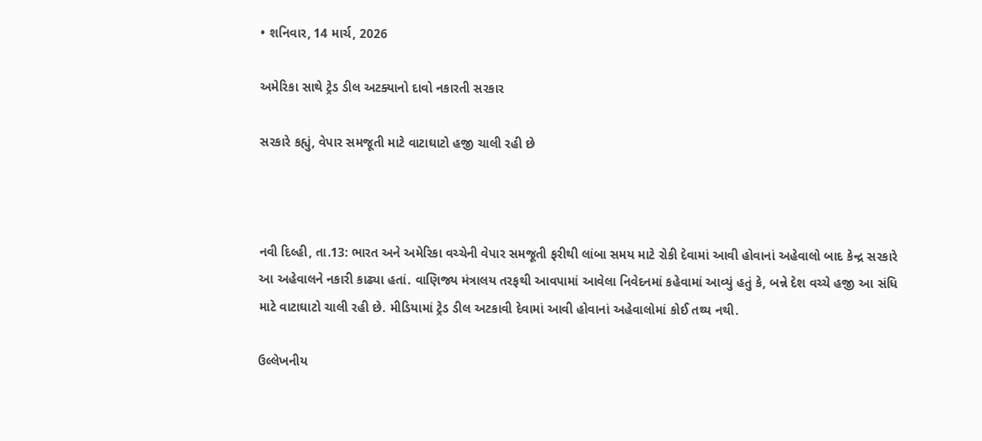• શનિવાર, 14 માર્ચ, 2026

અમેરિકા સાથે ટ્રેડ ડીલ અટક્યાનો દાવો નકારતી સરકાર

સરકારે કહ્યું, વેપાર સમજૂતી માટે વાટાઘાટો હજી ચાલી રહી છે



નવી દિલ્હી, તા.13: ભારત અને અમેરિકા વચ્ચેની વેપાર સમજૂતી ફરીથી લાંબા સમય માટે રોકી દેવામાં આવી હોવાનાં અહેવાલો બાદ કેન્દ્ર સરકારે આ અહેવાલને નકારી કાઢ્યા હતાં. વાણિજ્ય મંત્રાલય તરફથી આવપામાં આવેલા નિવેદનમાં કહેવામાં આવ્યું હતું કે, બન્ને દેશ વચ્ચે હજી આ સંધિ માટે વાટાઘાટો ચાલી રહી છે. મીડિયામાં ટ્રેડ ડીલ અટકાવી દેવામાં આવી હોવાનાં અહેવાલોમાં કોઈ તથ્ય નથી.

ઉલ્લેખનીય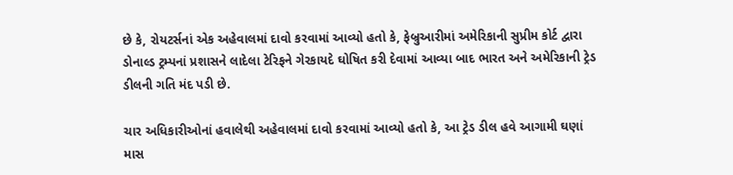છે કે, રોયટર્સનાં એક અહેવાલમાં દાવો કરવામાં આવ્યો હતો કે, ફેબ્રુઆરીમાં અમેરિકાની સુપ્રીમ કોર્ટ દ્વારા ડોનાલ્ડ ટ્રમ્પનાં પ્રશાસને લાદેલા ટેરિફને ગેરકાયદે ઘોષિત કરી દેવામાં આવ્યા બાદ ભારત અને અમેરિકાની ટ્રેડ ડીલની ગતિ મંદ પડી છે.

ચાર અધિકારીઓનાં હવાલેથી અહેવાલમાં દાવો કરવામાં આવ્યો હતો કે, આ ટ્રેડ ડીલ હવે આગામી ઘણાં માસ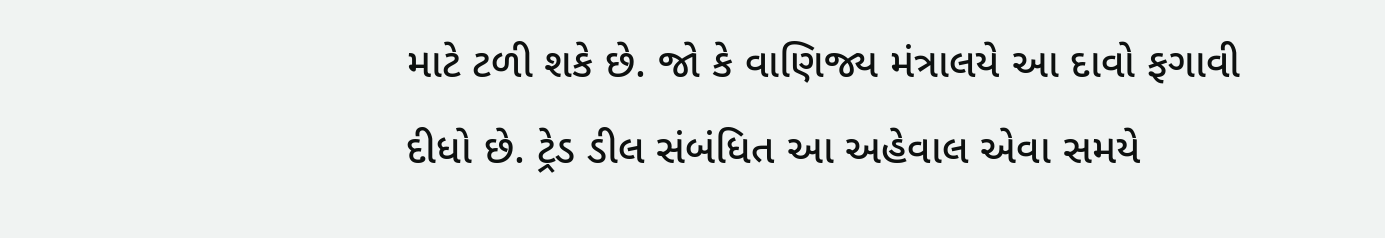માટે ટળી શકે છે. જો કે વાણિજ્ય મંત્રાલયે આ દાવો ફગાવી દીધો છે. ટ્રેડ ડીલ સંબંધિત આ અહેવાલ એવા સમયે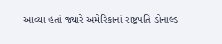આવ્યા હતાં જ્યારે અમેરિકાનાં રાષ્ટ્રપતિ ડોનાલ્ડ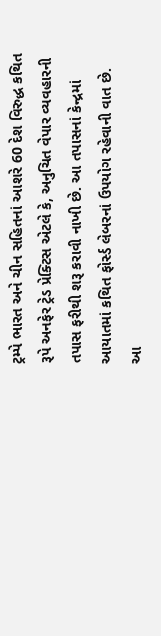ટ્રમ્પે ભારત અને ચીન સહિતનાં આશરે 60 દેશ વિરુદ્ધ કથિત રૂપે અનફેર ટ્રેડ પ્રેક્ટિસ એટલે કે, અનુચિત વેપાર વ્યવહારની તપાસ ફરીથી શરૂ કરાવી નાખી છે. આ તપાસનાં કેન્દ્રમાં આયાતમાં કથિત ફોર્સ્ડ લેબરનાં ઉપયોગ રહેવાની વાત છે. આ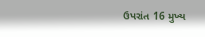ઉપરાંત 16 મુખ્ય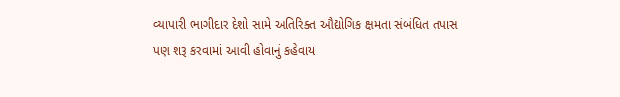વ્યાપારી ભાગીદાર દેશો સામે અતિરિક્ત ઔદ્યોગિક ક્ષમતા સંબંધિત તપાસ પણ શરૂ કરવામાં આવી હોવાનું કહેવાય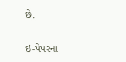છે.

ઇ-પેપરના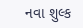નવા શુલ્ક